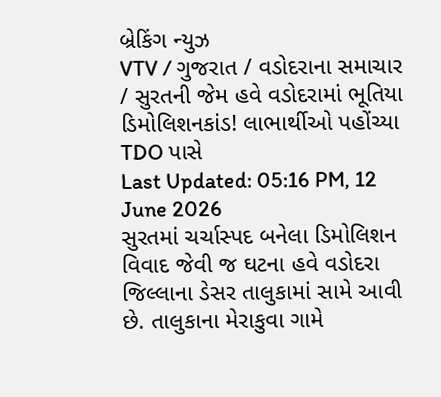બ્રેકિંગ ન્યુઝ
VTV / ગુજરાત / વડોદરાના સમાચાર / સુરતની જેમ હવે વડોદરામાં ભૂતિયા ડિમોલિશનકાંડ! લાભાર્થીઓ પહોંચ્યા TDO પાસે
Last Updated: 05:16 PM, 12 June 2026
સુરતમાં ચર્ચાસ્પદ બનેલા ડિમોલિશન વિવાદ જેવી જ ઘટના હવે વડોદરા જિલ્લાના ડેસર તાલુકામાં સામે આવી છે. તાલુકાના મેરાકુવા ગામે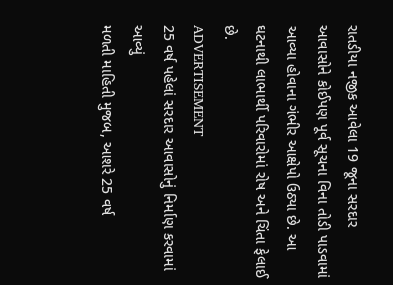રાતડીયા નજીક આવેલા 19 જૂના સરદાર આવાસોને કોઈપણ પૂર્વ સૂચના વિના તોડી પાડવામાં આવ્યા હોવાના ગંભીર આક્ષેપો ઉઠ્યા છે. આ ઘટનાથી લાભાર્થી પરિવારોમાં રોષ અને ચિંતા ફેલાઈ છે.
ADVERTISEMENT
25 વર્ષ પહેલાં સરદાર આવાસોનું નિર્માણ કરવામાં આવ્યું
મળતી માહિતી મુજબ, આશરે 25 વર્ષ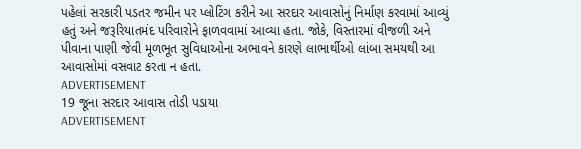પહેલાં સરકારી પડતર જમીન પર પ્લોટિંગ કરીને આ સરદાર આવાસોનું નિર્માણ કરવામાં આવ્યું હતું અને જરૂરિયાતમંદ પરિવારોને ફાળવવામાં આવ્યા હતા. જોકે, વિસ્તારમાં વીજળી અને પીવાના પાણી જેવી મૂળભૂત સુવિધાઓના અભાવને કારણે લાભાર્થીઓ લાંબા સમયથી આ આવાસોમાં વસવાટ કરતા ન હતા.
ADVERTISEMENT
19 જૂના સરદાર આવાસ તોડી પડાયા
ADVERTISEMENT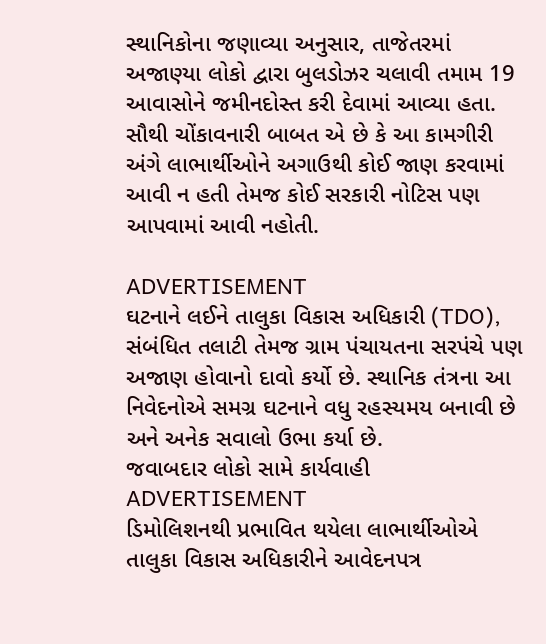સ્થાનિકોના જણાવ્યા અનુસાર, તાજેતરમાં અજાણ્યા લોકો દ્વારા બુલડોઝર ચલાવી તમામ 19 આવાસોને જમીનદોસ્ત કરી દેવામાં આવ્યા હતા. સૌથી ચોંકાવનારી બાબત એ છે કે આ કામગીરી અંગે લાભાર્થીઓને અગાઉથી કોઈ જાણ કરવામાં આવી ન હતી તેમજ કોઈ સરકારી નોટિસ પણ આપવામાં આવી નહોતી.

ADVERTISEMENT
ઘટનાને લઈને તાલુકા વિકાસ અધિકારી (TDO), સંબંધિત તલાટી તેમજ ગ્રામ પંચાયતના સરપંચે પણ અજાણ હોવાનો દાવો કર્યો છે. સ્થાનિક તંત્રના આ નિવેદનોએ સમગ્ર ઘટનાને વધુ રહસ્યમય બનાવી છે અને અનેક સવાલો ઉભા કર્યા છે.
જવાબદાર લોકો સામે કાર્યવાહી
ADVERTISEMENT
ડિમોલિશનથી પ્રભાવિત થયેલા લાભાર્થીઓએ તાલુકા વિકાસ અધિકારીને આવેદનપત્ર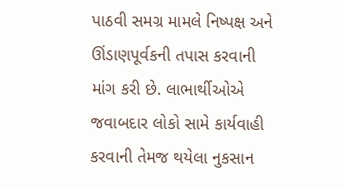પાઠવી સમગ્ર મામલે નિષ્પક્ષ અને ઊંડાણપૂર્વકની તપાસ કરવાની માંગ કરી છે. લાભાર્થીઓએ જવાબદાર લોકો સામે કાર્યવાહી કરવાની તેમજ થયેલા નુકસાન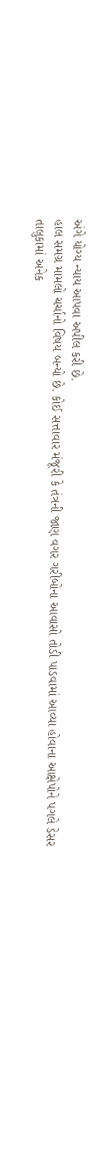અંગે યોગ્ય ન્યાય આપવા અપીલ કરી છે.
હાલ સમગ્ર મામલો ચર્ચાનો વિષય બન્યો છે. કોઈ સત્તાવાર મંજૂરી કે તંત્રની જાણ વગર ગરીબોના આવાસો તોડી પાડવામાં આવ્યા હોવાના આક્ષેપોને પગલે ડેસર તાલુકામાં અનેક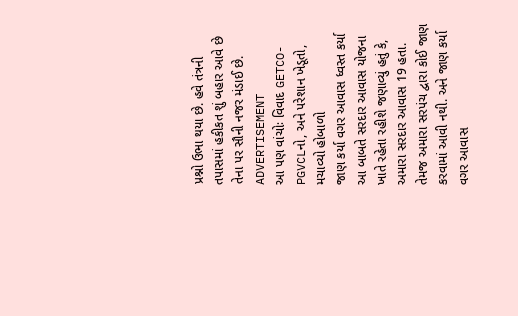પ્રશ્નો ઉભા થયા છે. હવે તંત્રની તપાસમાં હકીકત શું બહાર આવે છે તેના પર સૌની નજર મંડાઈ છે.
ADVERTISEMENT
આ પણ વાંચોઃ વિવાદ GETCO-PGVCLનો, અને પરેશાન ખેડૂતો, મચાવ્યો હોબાળો
જાણ કર્યા વગર આવાસ ધ્વસ્ત કર્યા
આ બાબતે સરદાર આવાસ યોજના ખાતે રહેતા રહીશે જણાવ્યું હતું કે, અમારા સરદાર આવાસ 19 હતા. તેમજ અમારા સરપંચ દ્વારા કોઈ જાણ કરવામાં આવી નથી. અને જાણ કર્યા વગર આવાસ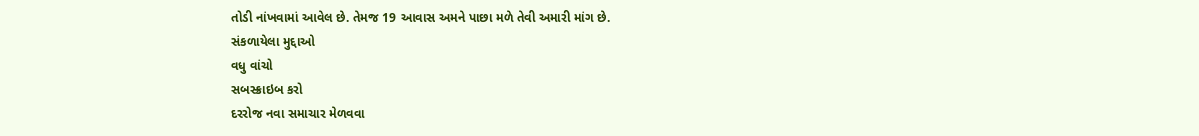તોડી નાંખવામાં આવેલ છે. તેમજ 19 આવાસ અમને પાછા મળે તેવી અમારી માંગ છે.
સંકળાયેલા મુદ્દાઓ
વધુ વાંચો
સબસ્ક્રાઇબ કરો
દરરોજ નવા સમાચાર મેળવવા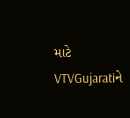માટે VTVGujaratiને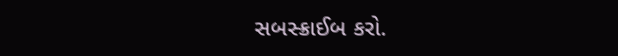સબસ્ક્રાઈબ કરો.